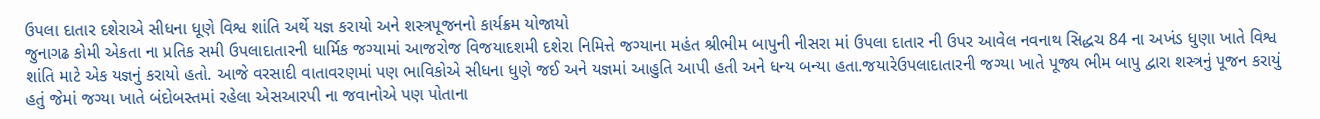ઉપલા દાતાર દશેરાએ સીધના ધૂણે વિશ્વ શાંતિ અર્થે યજ્ઞ કરાયો અને શસ્ત્રપૂજનનો કાર્યક્રમ યોજાયો
જુનાગઢ કોમી એકતા ના પ્રતિક સમી ઉપલાદાતારની ધાર્મિક જગ્યામાં આજરોજ વિજયાદશમી દશેરા નિમિત્તે જગ્યાના મહંત શ્રીભીમ બાપુની નીસરા માં ઉપલા દાતાર ની ઉપર આવેલ નવનાથ સિદ્ધચ 84 ના અખંડ ધુણા ખાતે વિશ્વ શાંતિ માટે એક યજ્ઞનું કરાયો હતો. આજે વરસાદી વાતાવરણમાં પણ ભાવિકોએ સીધના ધુણે જઈ અને યજ્ઞમાં આહુતિ આપી હતી અને ધન્ય બન્યા હતા.જયારેઉપલાદાતારની જગ્યા ખાતે પૂજ્ય ભીમ બાપુ દ્વારા શસ્ત્રનું પૂજન કરાયું હતું જેમાં જગ્યા ખાતે બંદોબસ્તમાં રહેલા એસઆરપી ના જવાનોએ પણ પોતાના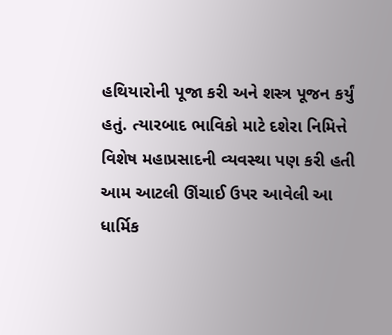હથિયારોની પૂજા કરી અને શસ્ત્ર પૂજન કર્યું હતું. ત્યારબાદ ભાવિકો માટે દશેરા નિમિત્તે વિશેષ મહાપ્રસાદની વ્યવસ્થા પણ કરી હતી આમ આટલી ઊંચાઈ ઉપર આવેલી આ ધાર્મિક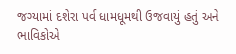જગ્યામાં દશેરા પર્વ ધામધૂમથી ઉજવાયું હતું અને ભાવિકોએ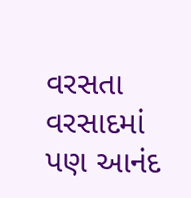વરસતા વરસાદમાં પણ આનંદ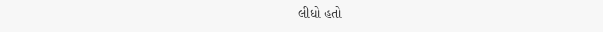લીધો હતો